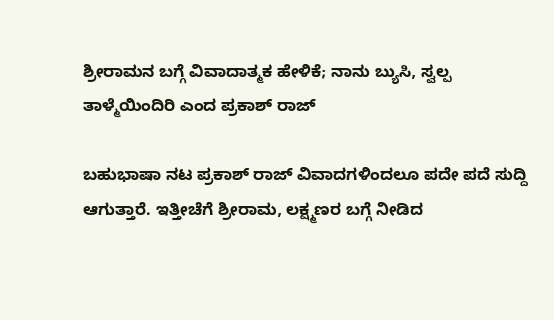ಶ್ರೀರಾಮನ ಬಗ್ಗೆ ವಿವಾದಾತ್ಮಕ ಹೇಳಿಕೆ; ನಾನು ಬ್ಯುಸಿ, ಸ್ವಲ್ಪ ತಾಳ್ಮೆಯಿಂದಿರಿ ಎಂದ ಪ್ರಕಾಶ್ ರಾಜ್

ಬಹುಭಾಷಾ ನಟ ಪ್ರಕಾಶ್ ರಾಜ್ ವಿವಾದಗಳಿಂದಲೂ ಪದೇ ಪದೆ ಸುದ್ದಿ ಆಗುತ್ತಾರೆ. ಇತ್ತೀಚೆಗೆ ಶ್ರೀರಾಮ, ಲಕ್ಷ್ಮಣರ ಬಗ್ಗೆ ನೀಡಿದ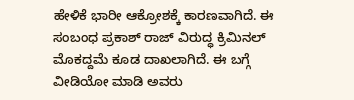ಹೇಳಿಕೆ ಭಾರೀ ಆಕ್ರೋಶಕ್ಕೆ ಕಾರಣವಾಗಿದೆ. ಈ ಸಂಬಂಧ ಪ್ರಕಾಶ್ ರಾಜ್ ವಿರುದ್ಧ ಕ್ರಿಮಿನಲ್ ಮೊಕದ್ದಮೆ ಕೂಡ ದಾಖಲಾಗಿದೆ. ಈ ಬಗ್ಗೆ ವೀಡಿಯೋ ಮಾಡಿ ಅವರು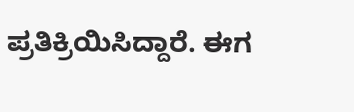ಪ್ರತಿಕ್ರಿಯಿಸಿದ್ದಾರೆ. ಈಗ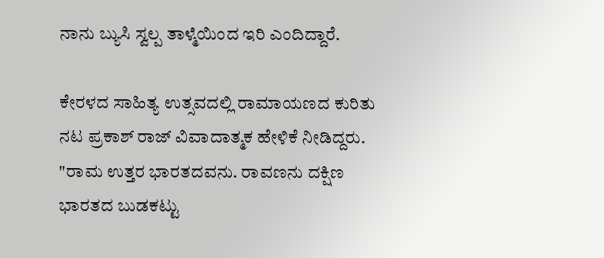ನಾನು ಬ್ಯುಸಿ ಸ್ವಲ್ಪ ತಾಳ್ಮೆಯಿಂದ ಇರಿ ಎಂದಿದ್ದಾರೆ.

ಕೇರಳದ ಸಾಹಿತ್ಯ ಉತ್ಸವದಲ್ಲಿ ರಾಮಾಯಣದ ಕುರಿತು ನಟ ಪ್ರಕಾಶ್ ರಾಜ್ ವಿವಾದಾತ್ಮಕ ಹೇಳಿಕೆ ನೀಡಿದ್ದರು. "ರಾಮ ಉತ್ತರ ಭಾರತದವನು. ರಾವಣನು ದಕ್ಷಿಣ ಭಾರತದ ಬುಡಕಟ್ಟು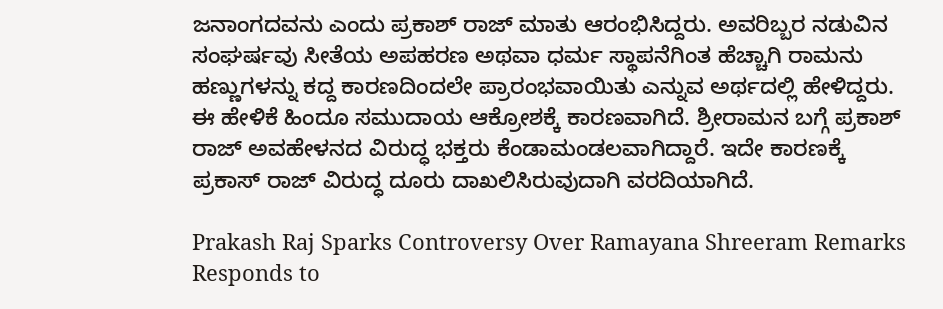ಜನಾಂಗದವನು ಎಂದು ಪ್ರಕಾಶ್ ರಾಜ್ ಮಾತು ಆರಂಭಿಸಿದ್ದರು. ಅವರಿಬ್ಬರ ನಡುವಿನ ಸಂಘರ್ಷವು ಸೀತೆಯ ಅಪಹರಣ ಅಥವಾ ಧರ್ಮ ಸ್ಥಾಪನೆಗಿಂತ ಹೆಚ್ಚಾಗಿ ರಾಮನು ಹಣ್ಣುಗಳನ್ನು ಕದ್ದ ಕಾರಣದಿಂದಲೇ ಪ್ರಾರಂಭವಾಯಿತು ಎನ್ನುವ ಅರ್ಥದಲ್ಲಿ ಹೇಳಿದ್ದರು. ಈ ಹೇಳಿಕೆ ಹಿಂದೂ ಸಮುದಾಯ ಆಕ್ರೋಶಕ್ಕೆ ಕಾರಣವಾಗಿದೆ. ಶ್ರೀರಾಮನ ಬಗ್ಗೆ ಪ್ರಕಾಶ್ ರಾಜ್ ಅವಹೇಳನದ ವಿರುದ್ಧ ಭಕ್ತರು ಕೆಂಡಾಮಂಡಲವಾಗಿದ್ದಾರೆ. ಇದೇ ಕಾರಣಕ್ಕೆ ಪ್ರಕಾಸ್ ರಾಜ್ ವಿರುದ್ಧ ದೂರು ದಾಖಲಿಸಿರುವುದಾಗಿ ವರದಿಯಾಗಿದೆ.

Prakash Raj Sparks Controversy Over Ramayana Shreeram Remarks Responds to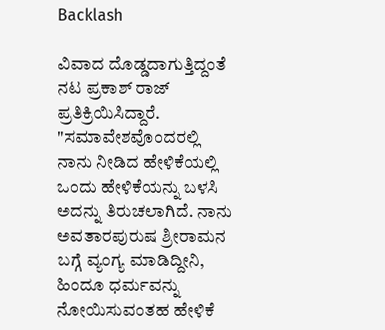Backlash

ವಿವಾದ ದೊಡ್ಡದಾಗುತ್ತಿದ್ದಂತೆ ನಟ ಪ್ರಕಾಶ್ ರಾಜ್ ಪ್ರತಿಕ್ರಿಯಿಸಿದ್ದಾರೆ. "ಸಮಾವೇಶವೊಂದರಲ್ಲಿ ನಾನು ನೀಡಿದ ಹೇಳಿಕೆಯಲ್ಲಿ ಒಂದು ಹೇಳಿಕೆಯನ್ನು ಬಳಸಿ ಅದನ್ನು ತಿರುಚಲಾಗಿದೆ. ನಾನು ಅವತಾರಪುರುಷ ಶ್ರೀರಾಮನ ಬಗ್ಗೆ ವ್ಯಂಗ್ಯ ಮಾಡಿದ್ದೀನಿ, ಹಿಂದೂ ಧರ್ಮವನ್ನು ನೋಯಿಸುವಂತಹ ಹೇಳಿಕೆ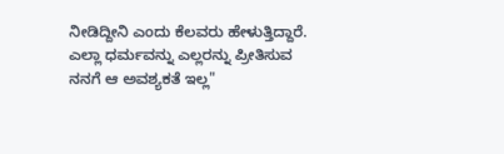ನೀಡಿದ್ದೀನಿ ಎಂದು ಕೆಲವರು ಹೇಳುತ್ತಿದ್ದಾರೆ. ಎಲ್ಲಾ ಧರ್ಮವನ್ನು ಎಲ್ಲರನ್ನು ಪ್ರೀತಿಸುವ ನನಗೆ ಆ ಅವಶ್ಯಕತೆ ಇಲ್ಲ"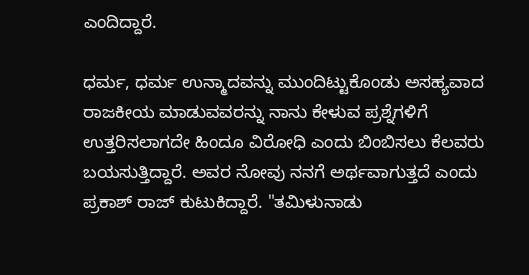ಎಂದಿದ್ದಾರೆ.

ಧರ್ಮ, ಧರ್ಮ ಉನ್ಮಾದವನ್ನು ಮುಂದಿಟ್ಟುಕೊಂಡು ಅಸಹ್ಯವಾದ ರಾಜಕೀಯ ಮಾಡುವವರನ್ನು ನಾನು ಕೇಳುವ ಪ್ರಶ್ನೆಗಳಿಗೆ ಉತ್ತರಿಸಲಾಗದೇ ಹಿಂದೂ ವಿರೋಧಿ ಎಂದು ಬಿಂಬಿಸಲು ಕೆಲವರು ಬಯಸುತ್ತಿದ್ದಾರೆ. ಅವರ ನೋವು ನನಗೆ ಅರ್ಥವಾಗುತ್ತದೆ ಎಂದು ಪ್ರಕಾಶ್ ರಾಜ್ ಕುಟುಕಿದ್ದಾರೆ. "ತಮಿಳುನಾಡು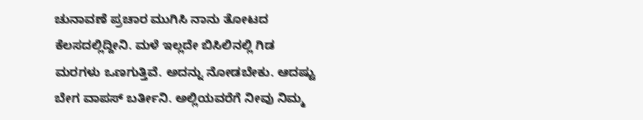ಚುನಾವಣೆ ಪ್ರಚಾರ ಮುಗಿಸಿ ನಾನು ತೋಟದ ಕೆಲಸದಲ್ಲಿದ್ದೀನಿ. ಮಳೆ ಇಲ್ಲದೇ ಬಿಸಿಲಿನಲ್ಲಿ ಗಿಡ ಮರಗಳು ಒಣಗುತ್ತಿವೆ. ಅದನ್ನು ನೋಡಬೇಕು. ಆದಷ್ಟು ಬೇಗ ವಾಪಸ್ ಬರ್ತೀನಿ. ಅಲ್ಲಿಯವರೆಗೆ ನೀವು ನಿಮ್ಮ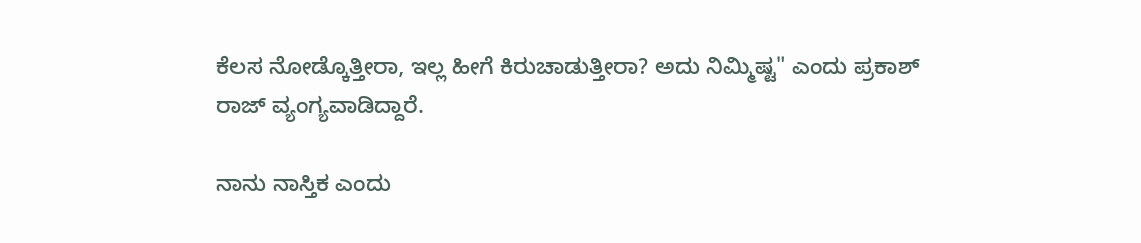ಕೆಲಸ ನೋಡ್ಕೊತ್ತೀರಾ, ಇಲ್ಲ ಹೀಗೆ ಕಿರುಚಾಡುತ್ತೀರಾ? ಅದು ನಿಮ್ಮಿಷ್ಟ" ಎಂದು ಪ್ರಕಾಶ್ ರಾಜ್ ವ್ಯಂಗ್ಯವಾಡಿದ್ದಾರೆ.

ನಾನು ನಾಸ್ತಿಕ ಎಂದು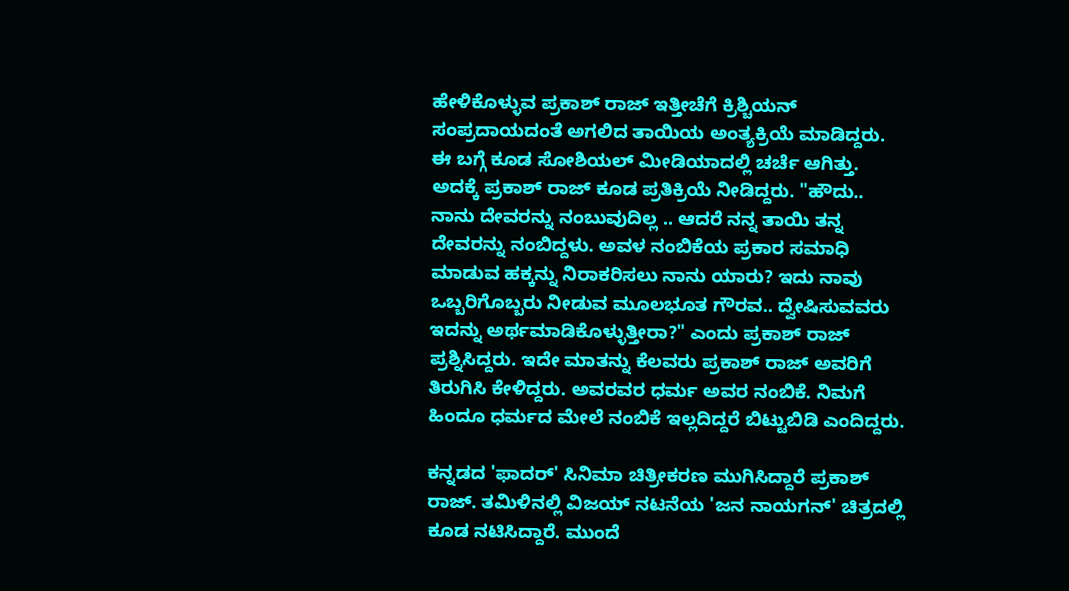ಹೇಳಿಕೊಳ್ಳುವ ಪ್ರಕಾಶ್ ರಾಜ್ ಇತ್ತೀಚೆಗೆ ಕ್ರಿಶ್ಚಿಯನ್ ಸಂಪ್ರದಾಯದಂತೆ ಅಗಲಿದ ತಾಯಿಯ ಅಂತ್ಯಕ್ರಿಯೆ ಮಾಡಿದ್ದರು. ಈ ಬಗ್ಗೆ ಕೂಡ ಸೋಶಿಯಲ್ ಮೀಡಿಯಾದಲ್ಲಿ ಚರ್ಚೆ ಆಗಿತ್ತು. ಅದಕ್ಕೆ ಪ್ರಕಾಶ್ ರಾಜ್ ಕೂಡ ಪ್ರತಿಕ್ರಿಯೆ ನೀಡಿದ್ದರು. "ಹೌದು.. ನಾನು ದೇವರನ್ನು ನಂಬುವುದಿಲ್ಲ .. ಆದರೆ ನನ್ನ ತಾಯಿ ತನ್ನ ದೇವರನ್ನು ನಂಬಿದ್ದಳು. ಅವಳ ನಂಬಿಕೆಯ ಪ್ರಕಾರ ಸಮಾಧಿ ಮಾಡುವ ಹಕ್ಕನ್ನು ನಿರಾಕರಿಸಲು ನಾನು ಯಾರು? ಇದು ನಾವು ಒಬ್ಬರಿಗೊಬ್ಬರು ನೀಡುವ ಮೂಲಭೂತ ಗೌರವ.. ದ್ವೇಷಿಸುವವರು ಇದನ್ನು ಅರ್ಥಮಾಡಿಕೊಳ್ಳುತ್ತೀರಾ?" ಎಂದು ಪ್ರಕಾಶ್ ರಾಜ್ ಪ್ರಶ್ನಿಸಿದ್ದರು. ಇದೇ ಮಾತನ್ನು ಕೆಲವರು ಪ್ರಕಾಶ್ ರಾಜ್‌ ಅವರಿಗೆ ತಿರುಗಿಸಿ ಕೇಳಿದ್ದರು. ಅವರವರ ಧರ್ಮ ಅವರ ನಂಬಿಕೆ. ನಿಮಗೆ ಹಿಂದೂ ಧರ್ಮದ ಮೇಲೆ ನಂಬಿಕೆ ಇಲ್ಲದಿದ್ದರೆ ಬಿಟ್ಟುಬಿಡಿ ಎಂದಿದ್ದರು.

ಕನ್ನಡದ 'ಫಾದರ್' ಸಿನಿಮಾ ಚಿತ್ರೀಕರಣ ಮುಗಿಸಿದ್ದಾರೆ ಪ್ರಕಾಶ್ ರಾಜ್. ತಮಿಳಿನಲ್ಲಿ ವಿಜಯ್ ನಟನೆಯ 'ಜನ ನಾಯಗನ್' ಚಿತ್ರದಲ್ಲಿ ಕೂಡ ನಟಿಸಿದ್ದಾರೆ. ಮುಂದೆ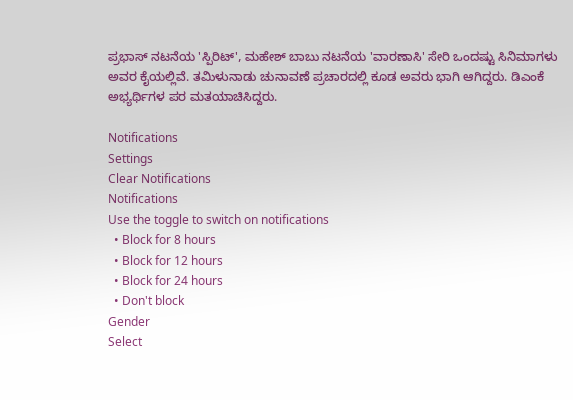ಪ್ರಭಾಸ್ ನಟನೆಯ 'ಸ್ಪಿರಿಟ್', ಮಹೇಶ್ ಬಾಬು ನಟನೆಯ 'ವಾರಣಾಸಿ' ಸೇರಿ ಒಂದಷ್ಟು ಸಿನಿಮಾಗಳು ಅವರ ಕೈಯಲ್ಲಿವೆ. ತಮಿಳುನಾಡು ಚುನಾವಣೆ ಪ್ರಚಾರದಲ್ಲಿ ಕೂಡ ಅವರು ಭಾಗಿ ಆಗಿದ್ದರು. ಡಿಎಂಕೆ ಅಭ್ಯರ್ಥಿಗಳ ಪರ ಮತಯಾಚಿಸಿದ್ದರು.

Notifications
Settings
Clear Notifications
Notifications
Use the toggle to switch on notifications
  • Block for 8 hours
  • Block for 12 hours
  • Block for 24 hours
  • Don't block
Gender
Select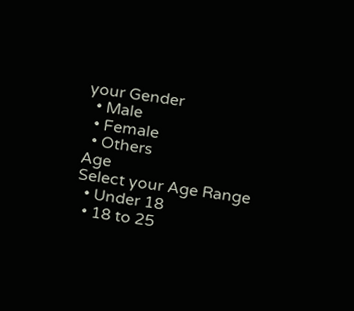your Gender
  • Male
  • Female
  • Others
Age
Select your Age Range
  • Under 18
  • 18 to 25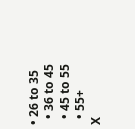• 26 to 35
  • 36 to 45
  • 45 to 55
  • 55+
X